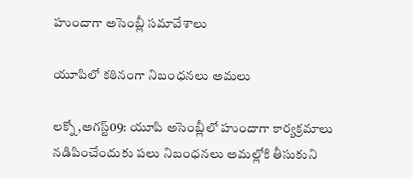హుందాగా అసెంబ్లీ సమావేశాలు

యూపిలో కఠినంగా నిబంధనలు అమలు

లక్నో,అగస్ట్09: యూపి అసెంబ్లీలో హుందాగా కార్యక్రమాలు నడిపించేందుకు పలు నిబంధనలు అమల్లోకి తీసుకుని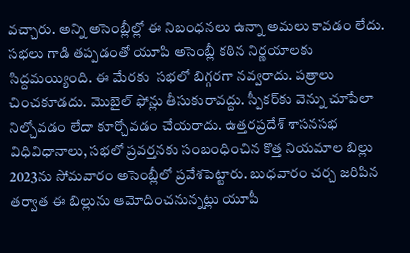వచ్చారు. అన్ని అసెంబ్లీల్లో ఈ నిబంధనలు ఉన్నా అమలు కావడం లేదు. సభలు గాడి తప్పడంతో యూపి అసెంబ్లీ కఠిన నిర్ణయాలకు సిద్దమయ్యింది. ఈ మేరకు  సభలో బిగ్గరగా నవ్వరాదు. పత్రాలు చించకూడదు. మొబైల్‌ ‌ఫోన్లు తీసుకురావద్దు. స్పీకర్‌కు వెన్ను చూపేలా నిల్చోవడం లేదా కూర్చోవడం చేయరాదు. ఉత్తరప్రదేశ్‌ ‌శాసనసభ విధివిధానాలు, సభలో ప్రవర్తనకు సంబంధించిన కొత్త నియమాల బిల్లు 2023ను సోమవారం అసెంబ్లీలో ప్రవేశపెట్టారు. బుధవారం చర్చ జరిపిన తర్వాత ఈ బిల్లును ఆమోదించనున్నట్లు యూపీ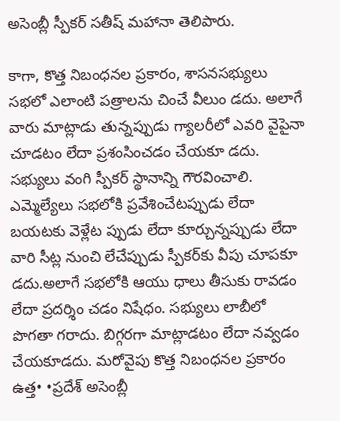అసెంబ్లీ స్పీకర్‌ ‌సతీష్‌ ‌మహానా తెలిపారు.

కాగా, కొత్త నిబంధనల ప్రకారం, శాసనసభ్యులు సభలో ఎలాంటి పత్రాలను చించే వీలుం డదు. అలాగే వారు మాట్లాడు తున్నప్పుడు గ్యాలరీలో ఎవరి వైపైనా చూడటం లేదా ప్రశంసించడం చేయకూ డదు. సభ్యులు వంగి స్పీకర్‌ ‌స్థానాన్ని గౌరవించాలి. ఎమ్మెల్యేలు సభలోకి ప్రవేశించేటప్పుడు లేదా బయటకు వెళ్లేట ప్పుడు లేదా కూర్చున్నప్పుడు లేదా వారి సీట్ల నుంచి లేచేప్పుడు స్పీకర్‌కు వీపు చూపకూ డదు.అలాగే సభలోకి ఆయు ధాలు తీసుకు రావడం లేదా ప్రదర్శిం చడం నిషేధం. సభ్యులు లాబీలో పొగతా గరాదు. బిగ్గరగా మాట్లాడటం లేదా నవ్వడం చేయకూడదు. మరోవైపు కొత్త నిబంధనల ప్రకారం ఉత్త• •ప్రదేశ్‌ అసెంబ్లీ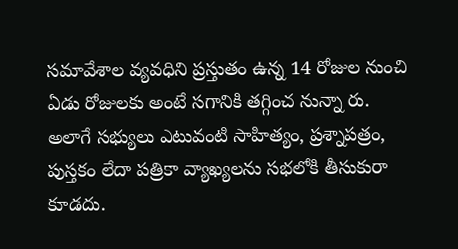సమావేశాల వ్యవధిని ప్రస్తుతం ఉన్న 14 రోజుల నుంచి ఏడు రోజులకు అంటే సగానికి తగ్గించ నున్నా రు. అలాగే సభ్యులు ఎటువంటి సాహిత్యం, ప్రశ్నాపత్రం, పుస్తకం లేదా పత్రికా వ్యాఖ్యలను సభలోకి తీసుకురా కూడదు.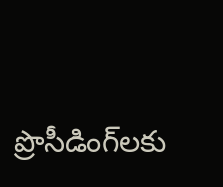ప్రొసీడింగ్‌లకు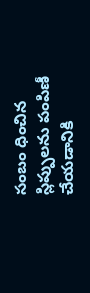సంబం ధించిన స్లిప్పులను పంపిణీ చేయడానికి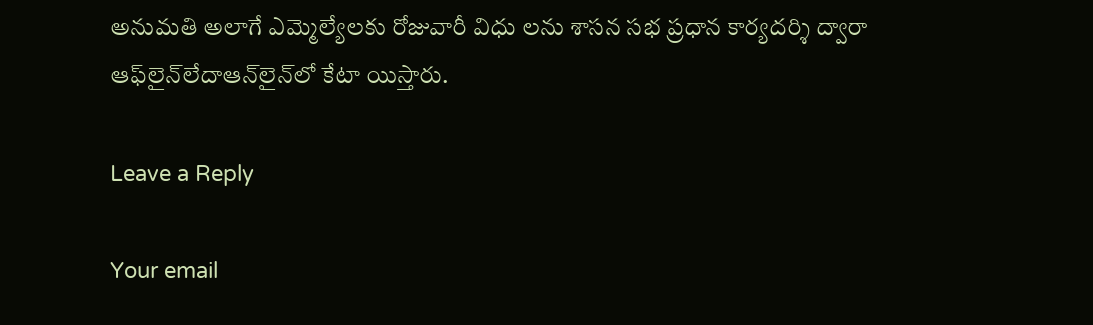అనుమతి అలాగే ఎమ్మెల్యేలకు రోజువారీ విధు లను శాసన సభ ప్రధాన కార్యదర్శి ద్వారా ఆఫ్‌లైన్‌లేదాఆన్‌లైన్‌లో కేటా యిస్తారు.

Leave a Reply

Your email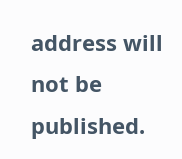address will not be published.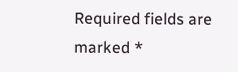Required fields are marked *